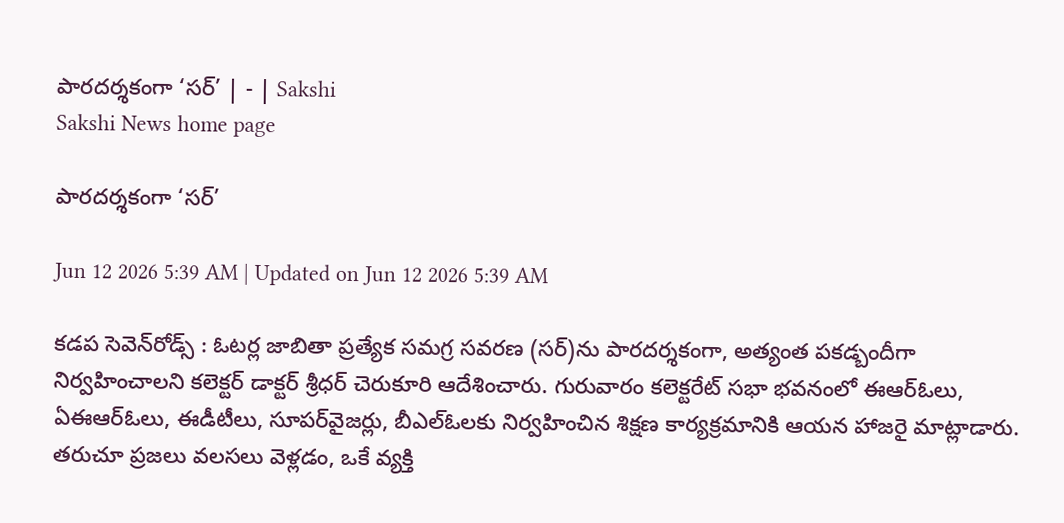పారదర్శకంగా ‘సర్‌’ | - | Sakshi
Sakshi News home page

పారదర్శకంగా ‘సర్‌’

Jun 12 2026 5:39 AM | Updated on Jun 12 2026 5:39 AM

కడప సెవెన్‌రోడ్స్‌ : ఓటర్ల జాబితా ప్రత్యేక సమగ్ర సవరణ (సర్‌)ను పారదర్శకంగా, అత్యంత పకడ్బందీగా నిర్వహించాలని కలెక్టర్‌ డాక్టర్‌ శ్రీధర్‌ చెరుకూరి ఆదేశించారు. గురువారం కలెక్టరేట్‌ సభా భవనంలో ఈఆర్‌ఓలు, ఏఈఆర్‌ఓలు, ఈడీటీలు, సూపర్‌వైజర్లు, బీఎల్‌ఓలకు నిర్వహించిన శిక్షణ కార్యక్రమానికి ఆయన హాజరై మాట్లాడారు. తరుచూ ప్రజలు వలసలు వెళ్లడం, ఒకే వ్యక్తి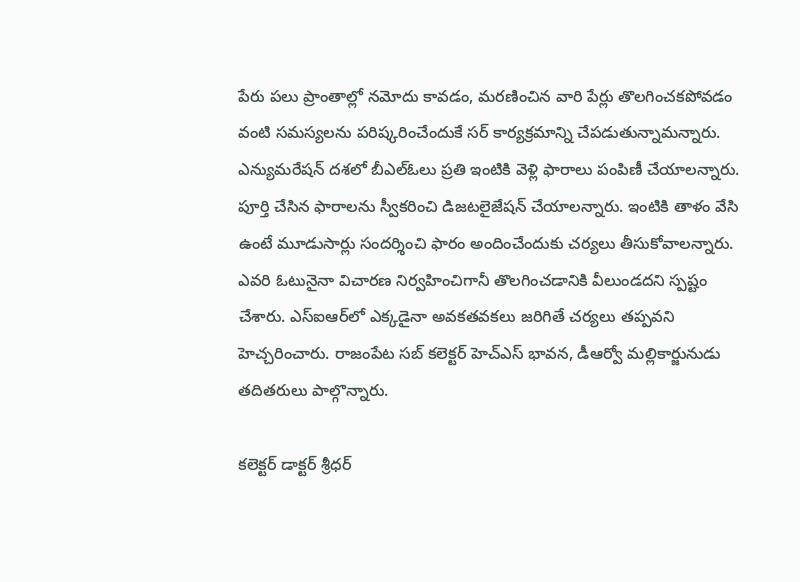పేరు పలు ప్రాంతాల్లో నమోదు కావడం, మరణించిన వారి పేర్లు తొలగించకపోవడం వంటి సమస్యలను పరిష్కరించేందుకే సర్‌ కార్యక్రమాన్ని చేపడుతున్నామన్నారు. ఎన్యుమరేషన్‌ దశలో బీఎల్‌ఓలు ప్రతి ఇంటికి వెళ్లి ఫారాలు పంపిణీ చేయాలన్నారు. పూర్తి చేసిన ఫారాలను స్వీకరించి డిజటలైజేషన్‌ చేయాలన్నారు. ఇంటికి తాళం వేసి ఉంటే మూడుసార్లు సందర్శించి ఫారం అందించేందుకు చర్యలు తీసుకోవాలన్నారు. ఎవరి ఓటునైనా విచారణ నిర్వహించిగానీ తొలగించడానికి వీలుండదని స్పష్టం చేశారు. ఎస్‌ఐఆర్‌లో ఎక్కడైనా అవకతవకలు జరిగితే చర్యలు తప్పవని హెచ్చరించారు. రాజంపేట సబ్‌ కలెక్టర్‌ హెచ్‌ఎస్‌ భావన, డీఆర్వో మల్లికార్జునుడు తదితరులు పాల్గొన్నారు.

కలెక్టర్‌ డాక్టర్‌ శ్రీధర్‌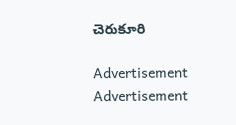చెరుకూరి

Advertisement
Advertisement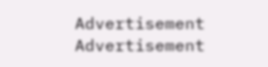Advertisement
Advertisement